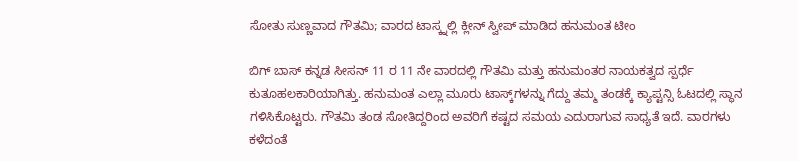ಸೋತು ಸುಣ್ಣವಾದ ಗೌತಮಿ; ವಾರದ ಟಾಸ್ಕ್ನಲ್ಲಿ ಕ್ಲೀನ್ ಸ್ವೀಪ್ ಮಾಡಿದ ಹನುಮಂತ ಟೀಂ

ಬಿಗ್ ಬಾಸ್ ಕನ್ನಡ ಸೀಸನ್ 11 ರ 11 ನೇ ವಾರದಲ್ಲಿ ಗೌತಮಿ ಮತ್ತು ಹನುಮಂತರ ನಾಯಕತ್ವದ ಸ್ಪರ್ಧೆ ಕುತೂಹಲಕಾರಿಯಾಗಿತ್ತು. ಹನುಮಂತ ಎಲ್ಲಾ ಮೂರು ಟಾಸ್ಕ್‌ಗಳನ್ನು ಗೆದ್ದು ತಮ್ಮ ತಂಡಕ್ಕೆ ಕ್ಯಾಪ್ಟನ್ಸಿ ಓಟದಲ್ಲಿ ಸ್ಥಾನ ಗಳಿಸಿಕೊಟ್ಟರು. ಗೌತಮಿ ತಂಡ ಸೋತಿದ್ದರಿಂದ ಅವರಿಗೆ ಕಷ್ಟದ ಸಮಯ ಎದುರಾಗುವ ಸಾಧ್ಯತೆ ಇದೆ. ವಾರಗಳು ಕಳೆದಂತೆ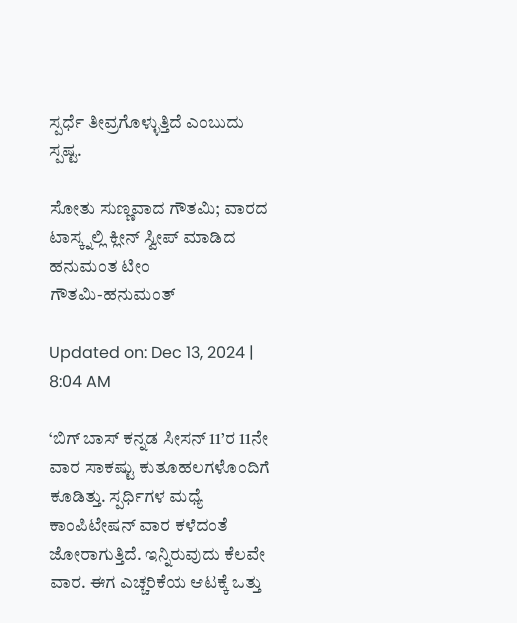ಸ್ಪರ್ಧೆ ತೀವ್ರಗೊಳ್ಳುತ್ತಿದೆ ಎಂಬುದು ಸ್ಪಷ್ಟ.

ಸೋತು ಸುಣ್ಣವಾದ ಗೌತಮಿ; ವಾರದ ಟಾಸ್ಕ್ನಲ್ಲಿ ಕ್ಲೀನ್ ಸ್ವೀಪ್ ಮಾಡಿದ ಹನುಮಂತ ಟೀಂ
ಗೌತಮಿ-ಹನುಮಂತ್

Updated on: Dec 13, 2024 | 8:04 AM

‘ಬಿಗ್ ಬಾಸ್ ಕನ್ನಡ ಸೀಸನ್ 11’ರ 11ನೇ ವಾರ ಸಾಕಷ್ಟು ಕುತೂಹಲಗಳೊಂದಿಗೆ ಕೂಡಿತ್ತು. ಸ್ಪರ್ಧಿಗಳ ಮಧ್ಯೆ ಕಾಂಪಿಟೇಷನ್ ವಾರ ಕಳೆದಂತೆ ಜೋರಾಗುತ್ತಿದೆ. ಇನ್ನಿರುವುದು ಕೆಲವೇ ವಾರ. ಈಗ ಎಚ್ಚರಿಕೆಯ ಆಟಕ್ಕೆ ಒತ್ತು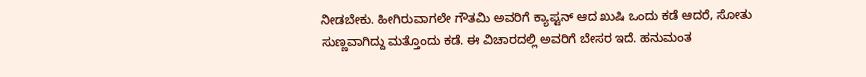ನೀಡಬೇಕು. ಹೀಗಿರುವಾಗಲೇ ಗೌತಮಿ ಅವರಿಗೆ ಕ್ಯಾಪ್ಟನ್ ಆದ ಖುಷಿ ಒಂದು ಕಡೆ ಆದರೆ, ಸೋತು ಸುಣ್ಣವಾಗಿದ್ದು ಮತ್ತೊಂದು ಕಡೆ. ಈ ವಿಚಾರದಲ್ಲಿ ಅವರಿಗೆ ಬೇಸರ ಇದೆ. ಹನುಮಂತ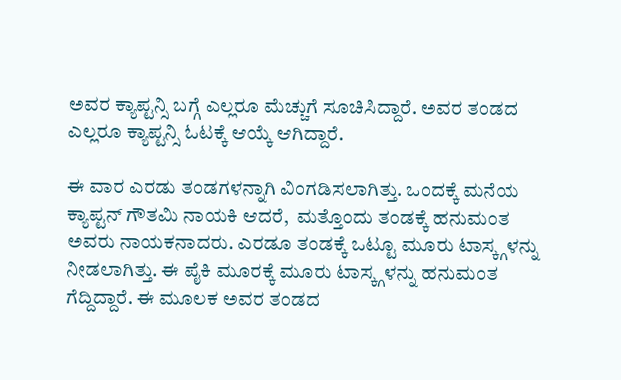ಅವರ ಕ್ಯಾಪ್ಟನ್ಸಿ ಬಗ್ಗೆ ಎಲ್ಲರೂ ಮೆಚ್ಚುಗೆ ಸೂಚಿಸಿದ್ದಾರೆ. ಅವರ ತಂಡದ ಎಲ್ಲರೂ ಕ್ಯಾಪ್ಟನ್ಸಿ ಓಟಕ್ಕೆ ಆಯ್ಕೆ ಆಗಿದ್ದಾರೆ.

ಈ ವಾರ ಎರಡು ತಂಡಗಳನ್ನಾಗಿ ವಿಂಗಡಿಸಲಾಗಿತ್ತು. ಒಂದಕ್ಕೆ ಮನೆಯ ಕ್ಯಾಪ್ಟನ್ ಗೌತಮಿ ನಾಯಕಿ ಆದರೆ,  ಮತ್ತೊಂದು ತಂಡಕ್ಕೆ ಹನುಮಂತ ಅವರು ನಾಯಕನಾದರು. ಎರಡೂ ತಂಡಕ್ಕೆ ಒಟ್ಟೂ ಮೂರು ಟಾಸ್ಕ್ಗಳನ್ನು ನೀಡಲಾಗಿತ್ತು. ಈ ಪೈಕಿ ಮೂರಕ್ಕೆ ಮೂರು ಟಾಸ್ಕ್ಗಳನ್ನು ಹನುಮಂತ ಗೆದ್ದಿದ್ದಾರೆ. ಈ ಮೂಲಕ ಅವರ ತಂಡದ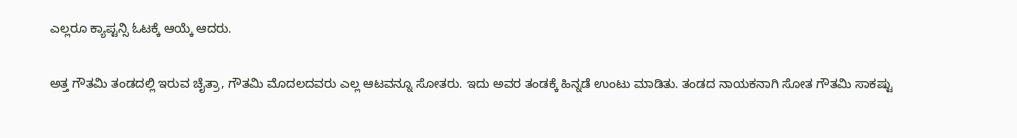ಎಲ್ಲರೂ ಕ್ಯಾಪ್ಟನ್ಸಿ ಓಟಕ್ಕೆ ಆಯ್ಕೆ ಆದರು.

ಅತ್ತ ಗೌತಮಿ ತಂಡದಲ್ಲಿ ಇರುವ ಚೈತ್ರಾ, ಗೌತಮಿ ಮೊದಲದವರು ಎಲ್ಲ ಆಟವನ್ನೂ ಸೋತರು. ಇದು ಅವರ ತಂಡಕ್ಕೆ ಹಿನ್ನಡೆ ಉಂಟು ಮಾಡಿತು. ತಂಡದ ನಾಯಕನಾಗಿ ಸೋತ ಗೌತಮಿ ಸಾಕಷ್ಟು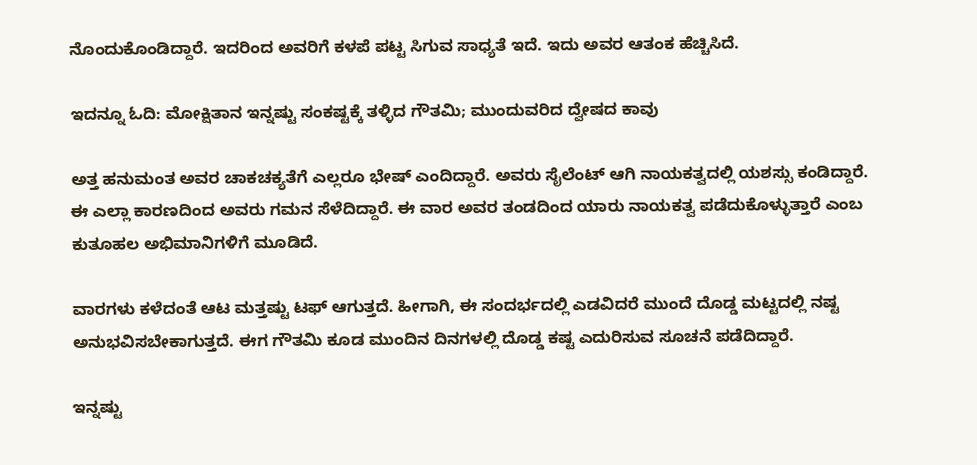ನೊಂದುಕೊಂಡಿದ್ದಾರೆ. ಇದರಿಂದ ಅವರಿಗೆ ಕಳಪೆ ಪಟ್ಟ ಸಿಗುವ ಸಾಧ್ಯತೆ ಇದೆ. ಇದು ಅವರ ಆತಂಕ ಹೆಚ್ಚಿಸಿದೆ.

ಇದನ್ನೂ ಓದಿ: ಮೋಕ್ಷಿತಾನ ಇನ್ನಷ್ಟು ಸಂಕಷ್ಟಕ್ಕೆ ತಳ್ಳಿದ ಗೌತಮಿ; ಮುಂದುವರಿದ ದ್ವೇಷದ ಕಾವು

ಅತ್ತ ಹನುಮಂತ ಅವರ ಚಾಕಚಕ್ಯತೆಗೆ ಎಲ್ಲರೂ ಭೇಷ್ ಎಂದಿದ್ದಾರೆ. ಅವರು ಸೈಲೆಂಟ್ ಆಗಿ ನಾಯಕತ್ವದಲ್ಲಿ ಯಶಸ್ಸು ಕಂಡಿದ್ದಾರೆ. ಈ ಎಲ್ಲಾ ಕಾರಣದಿಂದ ಅವರು ಗಮನ ಸೆಳೆದಿದ್ದಾರೆ. ಈ ವಾರ ಅವರ ತಂಡದಿಂದ ಯಾರು ನಾಯಕತ್ವ ಪಡೆದುಕೊಳ್ಳುತ್ತಾರೆ ಎಂಬ ಕುತೂಹಲ ಅಭಿಮಾನಿಗಳಿಗೆ ಮೂಡಿದೆ.

ವಾರಗಳು ಕಳೆದಂತೆ ಆಟ ಮತ್ತಷ್ಟು ಟಫ್ ಆಗುತ್ತದೆ. ಹೀಗಾಗಿ, ಈ ಸಂದರ್ಭದಲ್ಲಿ ಎಡವಿದರೆ ಮುಂದೆ ದೊಡ್ಡ ಮಟ್ಟದಲ್ಲಿ ನಷ್ಟ ಅನುಭವಿಸಬೇಕಾಗುತ್ತದೆ. ಈಗ ಗೌತಮಿ ಕೂಡ ಮುಂದಿನ ದಿನಗಳಲ್ಲಿ ದೊಡ್ಡ ಕಷ್ಟ ಎದುರಿಸುವ ಸೂಚನೆ ಪಡೆದಿದ್ದಾರೆ.

ಇನ್ನಷ್ಟು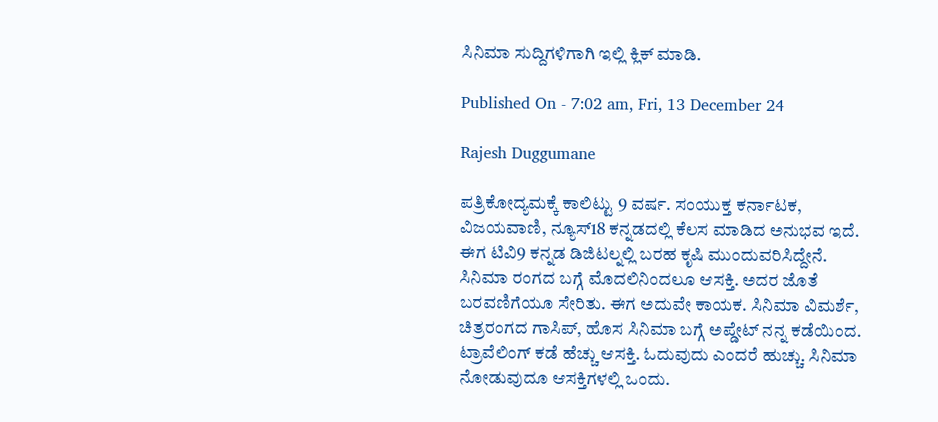ಸಿನಿಮಾ ಸುದ್ದಿಗಳಿಗಾಗಿ ಇಲ್ಲಿ ಕ್ಲಿಕ್ ಮಾಡಿ.

Published On - 7:02 am, Fri, 13 December 24

Rajesh Duggumane

ಪತ್ರಿಕೋದ್ಯಮಕ್ಕೆ ಕಾಲಿಟ್ಟು 9 ವರ್ಷ. ಸಂಯುಕ್ತ ಕರ್ನಾಟಕ, ವಿಜಯವಾಣಿ, ನ್ಯೂಸ್18 ಕನ್ನಡದಲ್ಲಿ ಕೆಲಸ ಮಾಡಿದ ಅನುಭವ ಇದೆ. ಈಗ ಟಿವಿ9 ಕನ್ನಡ ಡಿಜಿಟಲ್ನಲ್ಲಿ ಬರಹ ಕೃಷಿ ಮುಂದುವರಿಸಿದ್ದೇನೆ. ಸಿನಿಮಾ ರಂಗದ ಬಗ್ಗೆ ಮೊದಲಿನಿಂದಲೂ ಆಸಕ್ತಿ. ಅದರ ಜೊತೆ ಬರವಣಿಗೆಯೂ ಸೇರಿತು. ಈಗ ಅದುವೇ ಕಾಯಕ. ಸಿನಿಮಾ ವಿಮರ್ಶೆ, ಚಿತ್ರರಂಗದ ಗಾಸಿಪ್, ಹೊಸ ಸಿನಿಮಾ ಬಗ್ಗೆ ಅಪ್ಡೇಟ್ ನನ್ನ ಕಡೆಯಿಂದ. ಟ್ರಾವೆಲಿಂಗ್ ಕಡೆ ಹೆಚ್ಚು ಆಸಕ್ತಿ. ಓದುವುದು ಎಂದರೆ ಹುಚ್ಚು. ಸಿನಿಮಾ ನೋಡುವುದೂ ಆಸಕ್ತಿಗಳಲ್ಲಿ ಒಂದು.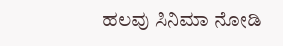ಹಲವು ಸಿನಿಮಾ ನೋಡಿ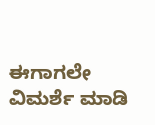ಈಗಾಗಲೇ ವಿಮರ್ಶೆ ಮಾಡಿ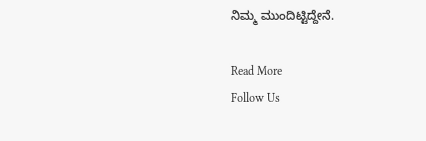ನಿಮ್ಮ ಮುಂದಿಟ್ಟಿದ್ದೇನೆ.

Read More
Follow Us